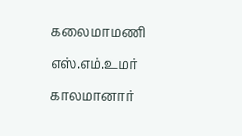கலைமாமணி எஸ்.எம்.உமர் காலமானார்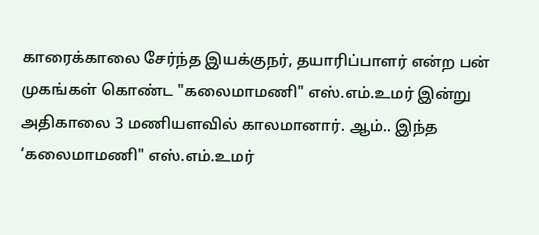காரைக்காலை சேர்ந்த இயக்குநர், தயாரிப்பாளர் என்ற பன் முகங்கள் கொண்ட "கலைமாமணி" எஸ்.எம்.உமர் இன்று அதிகாலை 3 மணியளவில் காலமானார். ஆம்.. இந்த ‘கலைமாமணி" எஸ்.எம்.உமர்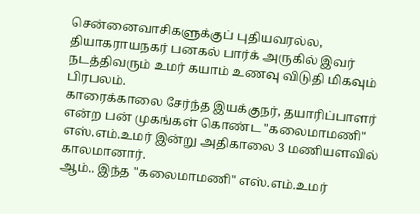சென்னைவாசிகளுக்குப் புதியவரல்ல, தியாகராயநகர் பனகல் பார்க் அருகில் இவர் நடத்திவரும் உமர் கயாம் உணவு விடுதி மிகவும் பிரபலம்.
காரைக்காலை சேர்ந்த இயக்குநர், தயாரிப்பாளர் என்ற பன் முகங்கள் கொண்ட "கலைமாமணி" எஸ்.எம்.உமர் இன்று அதிகாலை 3 மணியளவில் காலமானார்.
ஆம்.. இந்த "கலைமாமணி" எஸ்.எம்.உமர்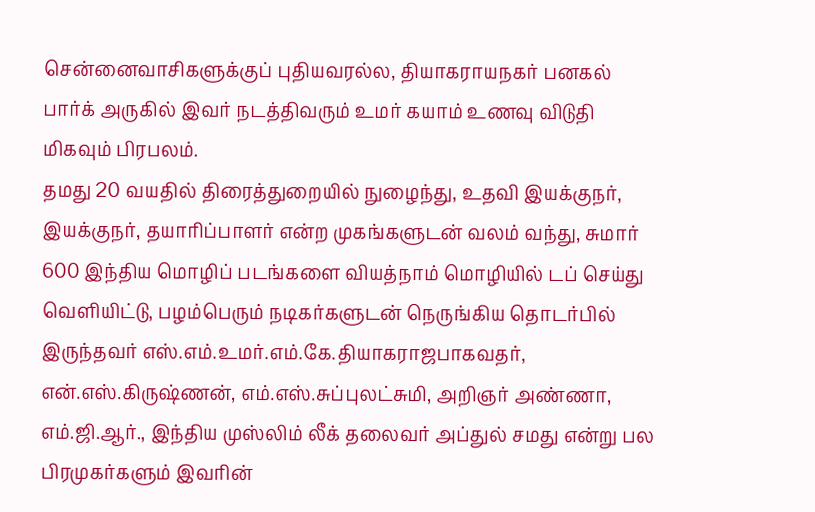சென்னைவாசிகளுக்குப் புதியவரல்ல, தியாகராயநகர் பனகல் பார்க் அருகில் இவர் நடத்திவரும் உமர் கயாம் உணவு விடுதி மிகவும் பிரபலம்.
தமது 20 வயதில் திரைத்துறையில் நுழைந்து, உதவி இயக்குநர், இயக்குநர், தயாரிப்பாளர் என்ற முகங்களுடன் வலம் வந்து, சுமார் 600 இந்திய மொழிப் படங்களை வியத்நாம் மொழியில் டப் செய்து வெளியிட்டு, பழம்பெரும் நடிகர்களுடன் நெருங்கிய தொடர்பில் இருந்தவர் எஸ்.எம்.உமர்.எம்.கே.தியாகராஜபாகவதர், என்.எஸ்.கிருஷ்ணன், எம்.எஸ்.சுப்புலட்சுமி, அறிஞர் அண்ணா, எம்.ஜி.ஆர்., இந்திய முஸ்லிம் லீக் தலைவர் அப்துல் சமது என்று பல பிரமுகர்களும் இவரின்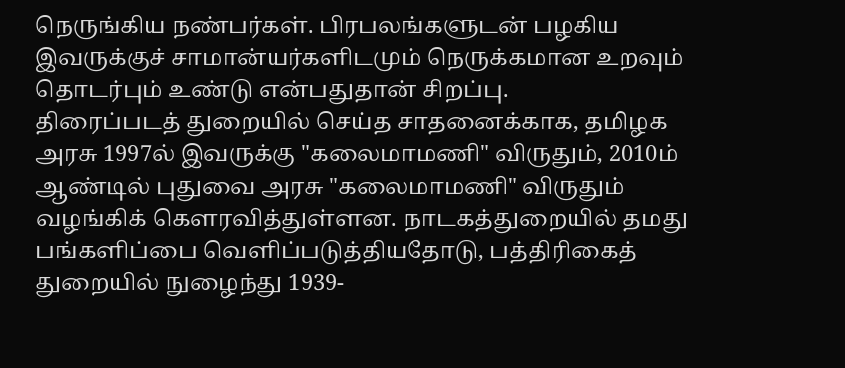நெருங்கிய நண்பர்கள். பிரபலங்களுடன் பழகிய இவருக்குச் சாமான்யர்களிடமும் நெருக்கமான உறவும் தொடர்பும் உண்டு என்பதுதான் சிறப்பு.
திரைப்படத் துறையில் செய்த சாதனைக்காக, தமிழக அரசு 1997ல் இவருக்கு "கலைமாமணி" விருதும், 2010ம் ஆண்டில் புதுவை அரசு "கலைமாமணி" விருதும் வழங்கிக் கௌரவித்துள்ளன. நாடகத்துறையில் தமது பங்களிப்பை வெளிப்படுத்தியதோடு, பத்திரிகைத் துறையில் நுழைந்து 1939-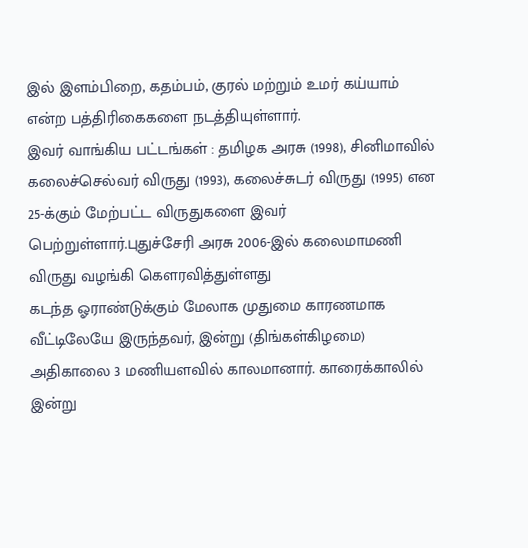இல் இளம்பிறை, கதம்பம், குரல் மற்றும் உமர் கய்யாம் என்ற பத்திரிகைகளை நடத்தியுள்ளார்.
இவர் வாங்கிய பட்டங்கள் : தமிழக அரசு (1998), சினிமாவில் கலைச்செல்வர் விருது (1993), கலைச்சுடர் விருது (1995) என 25-க்கும் மேற்பட்ட விருதுகளை இவர் பெற்றுள்ளார்.புதுச்சேரி அரசு 2006-இல் கலைமாமணி விருது வழங்கி கௌரவித்துள்ளது
கடந்த ஓராண்டுக்கும் மேலாக முதுமை காரணமாக வீட்டிலேயே இருந்தவர், இன்று (திங்கள்கிழமை) அதிகாலை 3 மணியளவில் காலமானார். காரைக்காலில் இன்று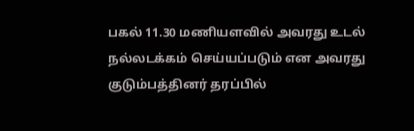பகல் 11.30 மணியளவில் அவரது உடல் நல்லடக்கம் செய்யப்படும் என அவரது குடும்பத்தினர் தரப்பில்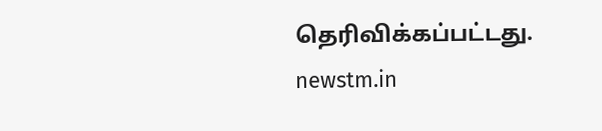தெரிவிக்கப்பட்டது.
newstm.in